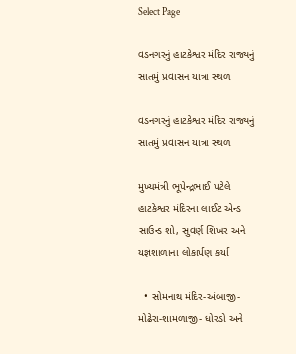Select Page

વડનગરનું હાટકેશ્વર મંદિર રાજ્યનું સાતમું પ્રવાસન યાત્રા સ્થળ

વડનગરનું હાટકેશ્વર મંદિર રાજ્યનું સાતમું પ્રવાસન યાત્રા સ્થળ

મુખ્યમંત્રી ભૂપેન્દ્રભાઈ પટેલે હાટકેશ્વર મંદિરના લાઈટ એન્ડ સાઉન્ડ શો, સુવર્ણ શિખર અને યજ્ઞશાળાના લોકાર્પણ કર્યા

  • સોમનાથ મંદિર-અંબાજી-મોઢેરા-શામળાજી- ધોરડો અને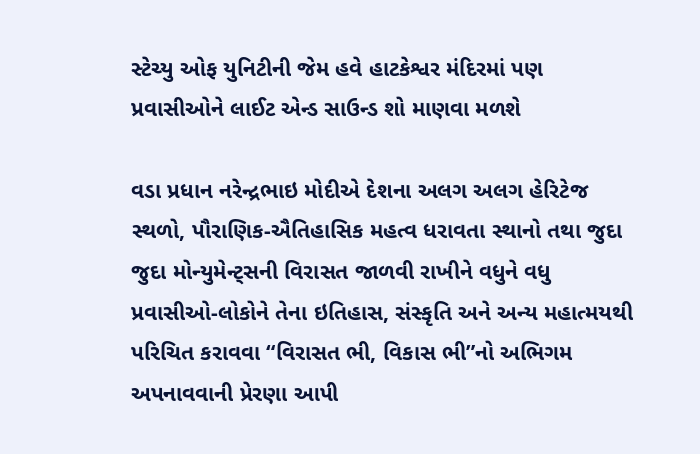સ્ટેચ્યુ ઓફ યુનિટીની જેમ હવે હાટકેશ્વર મંદિરમાં પણ પ્રવાસીઓને લાઈટ એન્ડ સાઉન્ડ શો માણવા મળશે

વડા પ્રધાન નરેન્દ્રભાઇ મોદીએ દેશના અલગ અલગ હેરિટેજ સ્થળો, પૌરાણિક-ઐતિહાસિક મહત્વ ધરાવતા સ્થાનો તથા જુદા જુદા મોન્યુમેન્ટ્‌સની વિરાસત જાળવી રાખીને વધુને વધુ પ્રવાસીઓ-લોકોને તેના ઇતિહાસ, સંસ્કૃતિ અને અન્ય મહાત્મયથી પરિચિત કરાવવા “વિરાસત ભી, વિકાસ ભી”નો અભિગમ અપનાવવાની પ્રેરણા આપી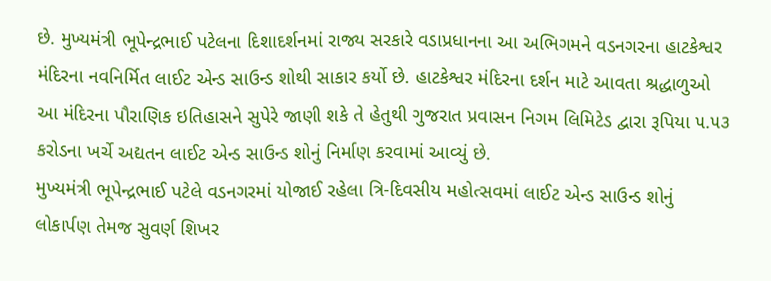છે. મુખ્યમંત્રી ભૂપેન્દ્રભાઈ પટેલના દિશાદર્શનમાં રાજ્ય સરકારે વડાપ્રધાનના આ અભિગમને વડનગરના હાટકેશ્વર મંદિરના નવનિર્મિત લાઈટ એન્ડ સાઉન્ડ શોથી સાકાર કર્યો છે. હાટકેશ્વર મંદિરના દર્શન માટે આવતા શ્રદ્ધાળુઓ આ મંદિરના પૌરાણિક ઇતિહાસને સુપેરે જાણી શકે તે હેતુથી ગુજરાત પ્રવાસન નિગમ લિમિટેડ દ્વારા રૂપિયા ૫.૫૩ કરોડના ખર્ચે અદ્યતન લાઈટ એન્ડ સાઉન્ડ શોનું નિર્માણ કરવામાં આવ્યું છે.
મુખ્યમંત્રી ભૂપેન્દ્રભાઈ પટેલે વડનગરમાં યોજાઈ રહેલા ત્રિ-દિવસીય મહોત્સવમાં લાઈટ એન્ડ સાઉન્ડ શોનું લોકાર્પણ તેમજ સુવર્ણ શિખર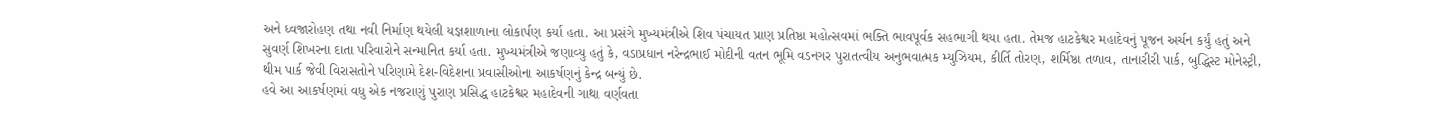અને ધ્વજારોહણ તથા નવી નિર્માણ થયેલી યજ્ઞશાળાના લોકાર્પણ કર્યા હતા. આ પ્રસંગે મુખ્યમંત્રીએ શિવ પંચાયત પ્રાણ પ્રતિષ્ઠા મહોત્સવમાં ભક્તિ ભાવપૂર્વક સહભાગી થયા હતા. તેમજ હાટકેશ્વર મહાદેવનું પૂજન અર્ચન કર્યું હતું અને સુવર્ણ શિખરના દાતા પરિવારોને સન્માનિત કર્યા હતા. મુખ્યમંત્રીએ જણાવ્યુ હતું કે, વડાપ્રધાન નરેન્દ્રભાઈ મોદીની વતન ભૂમિ વડનગર પુરાતત્વીય અનુભવાત્મક મ્યુઝિયમ, કીર્તિ તોરણ, શર્મિષ્ઠા તળાવ, તાનારીરી પાર્ક, બુદ્ધિસ્ટ મોનેસ્ટ્રી, થીમ પાર્ક જેવી વિરાસતોને પરિણામે દેશ-વિદેશના પ્રવાસીઓના આકર્ષણનું કેન્દ્ર બન્યું છે.
હવે આ આકર્ષણમાં વધુ એક નજરાણું પુરાણ પ્રસિદ્ધ હાટકેશ્વર મહાદેવની ગાથા વર્ણવતા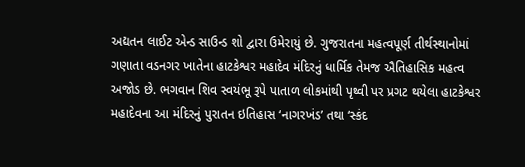અદ્યતન લાઈટ એન્ડ સાઉન્ડ શો દ્વારા ઉમેરાયું છે. ગુજરાતના મહત્વપૂર્ણ તીર્થસ્થાનોમાં ગણાતા વડનગર ખાતેના હાટકેશ્વર મહાદેવ મંદિરનું ધાર્મિક તેમજ ઐતિહાસિક મહત્વ અજોડ છે. ભગવાન શિવ સ્વયંભૂ રૂપે પાતાળ લોકમાંથી પૃથ્વી પર પ્રગટ થયેલા હાટકેશ્વર મહાદેવના આ મંદિરનું પુરાતન ઇતિહાસ ‘નાગરખંડ’ તથા ‘સ્કંદ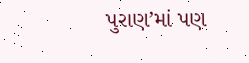પુરાણ’માં પણ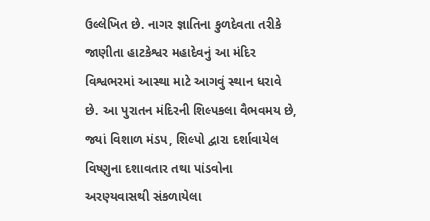ઉલ્લેખિત છે. નાગર જ્ઞાતિના કુળદેવતા તરીકે જાણીતા હાટકેશ્વર મહાદેવનું આ મંદિર વિશ્વભરમાં આસ્થા માટે આગવું સ્થાન ધરાવે છે. આ પુરાતન મંદિરની શિલ્પકલા વૈભવમય છે, જ્યાં વિશાળ મંડપ, શિલ્પો દ્વારા દર્શાવાયેલ વિષ્ણુના દશાવતાર તથા પાંડવોના અરણ્યવાસથી સંકળાયેલા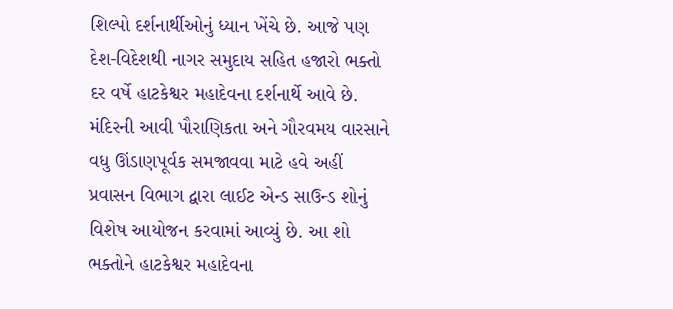શિલ્પો દર્શનાર્થીઓનું ધ્યાન ખેંચે છે. આજે પણ દેશ-વિદેશથી નાગર સમુદાય સહિત હજારો ભક્તો દર વર્ષે હાટકેશ્વર મહાદેવના દર્શનાર્થે આવે છે.
મંદિરની આવી પૌરાણિકતા અને ગૌરવમય વારસાને વધુ ઊંડાણપૂર્વક સમજાવવા માટે હવે અહીં પ્રવાસન વિભાગ દ્વારા લાઈટ એન્ડ સાઉન્ડ શોનું વિશેષ આયોજન કરવામાં આવ્યું છે. આ શો ભક્તોને હાટકેશ્વર મહાદેવના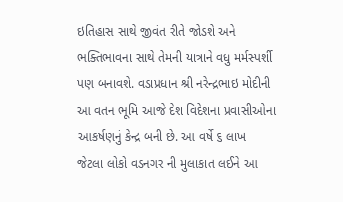ઇતિહાસ સાથે જીવંત રીતે જોડશે અને ભક્તિભાવના સાથે તેમની યાત્રાને વધુ મર્મસ્પર્શી પણ બનાવશે. વડાપ્રધાન શ્રી નરેન્દ્રભાઇ મોદીની આ વતન ભૂમિ આજે દેશ વિદેશના પ્રવાસીઓના આકર્ષણનું કેન્દ્ર બની છે. આ વર્ષે ૬ લાખ જેટલા લોકો વડનગર ની મુલાકાત લઈને આ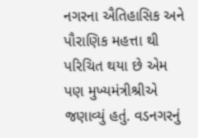નગરના ઐતિહાસિક અને પૌરાણિક મહત્તા થી પરિચિત થયા છે એમ પણ મુખ્યમંત્રીશ્રીએ જણાવ્યું હતું. વડનગરનું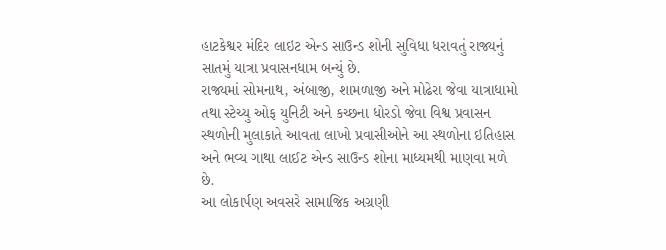હાટકેશ્વર મંદિર લાઇટ એન્ડ સાઉન્ડ શોની સુવિધા ધરાવતું રાજ્યનું સાતમું યાત્રા પ્રવાસનધામ બન્યું છે.
રાજ્યમાં સોમનાથ, અંબાજી, શામળાજી અને મોઢેરા જેવા યાત્રાધામો તથા સ્ટેચ્યુ ઓફ યુનિટી અને કચ્છના ધોરડો જેવા વિશ્વ પ્રવાસન સ્થળોની મુલાકાતે આવતા લાખો પ્રવાસીઓને આ સ્થળોના ઇતિહાસ અને ભવ્ય ગાથા લાઈટ એન્ડ સાઉન્ડ શોના માધ્યમથી માણવા મળે છે.
આ લોકાર્પણ અવસરે સામાજિક અગ્રણી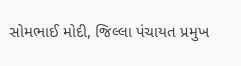સોમભાઈ મોદી, જિલ્લા પંચાયત પ્રમુખ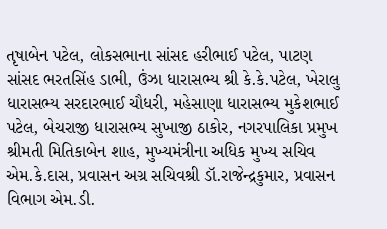તૃષાબેન પટેલ, લોકસભાના સાંસદ હરીભાઈ પટેલ, પાટણ સાંસદ ભરતસિંહ ડાભી, ઉંઝા ધારાસભ્ય શ્રી કે.કે.પટેલ, ખેરાલુ ધારાસભ્ય સરદારભાઈ ચૌધરી, મહેસાણા ધારાસભ્ય મુકેશભાઈ પટેલ, બેચરાજી ધારાસભ્ય સુખાજી ઠાકોર, નગરપાલિકા પ્રમુખ શ્રીમતી મિતિકાબેન શાહ, મુખ્યમંત્રીના અધિક મુખ્ય સચિવ એમ.કે.દાસ, પ્રવાસન અગ્ર સચિવશ્રી ડૉ.રાજેન્દ્રકુમાર, પ્રવાસન વિભાગ એમ.ડી.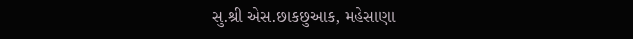સુ.શ્રી એસ.છાકછુઆક, મહેસાણા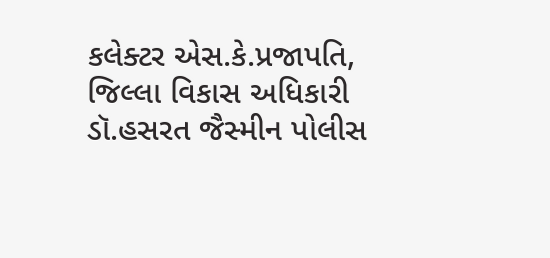કલેક્ટર એસ.કે.પ્રજાપતિ, જિલ્લા વિકાસ અધિકારી ડૉ.હસરત જૈસ્મીન પોલીસ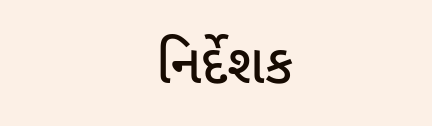નિર્દેશક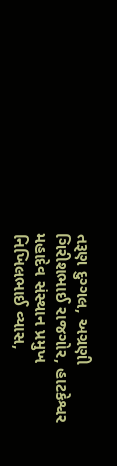તરૂણ દુગ્ગલ, અગ્રણી ગિરીશભાઈ રાજગોર, હાટકેશ્વર મહાદેવ સંસ્થાન પ્રમુખ નિખિલભાઈ વ્યાસ,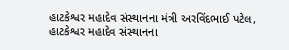હાટકેશ્વર મહાદેવ સંસ્થાનના મંત્રી અરવિંદભાઈ પટેલ, હાટકેશ્વર મહાદેવ સંસ્થાનના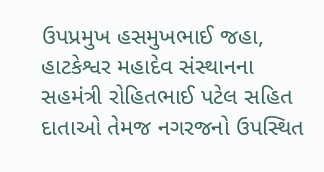ઉપપ્રમુખ હસમુખભાઈ જહા, હાટકેશ્વર મહાદેવ સંસ્થાનના સહમંત્રી રોહિતભાઈ પટેલ સહિત દાતાઓ તેમજ નગરજનો ઉપસ્થિત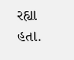રહ્યા હતા.